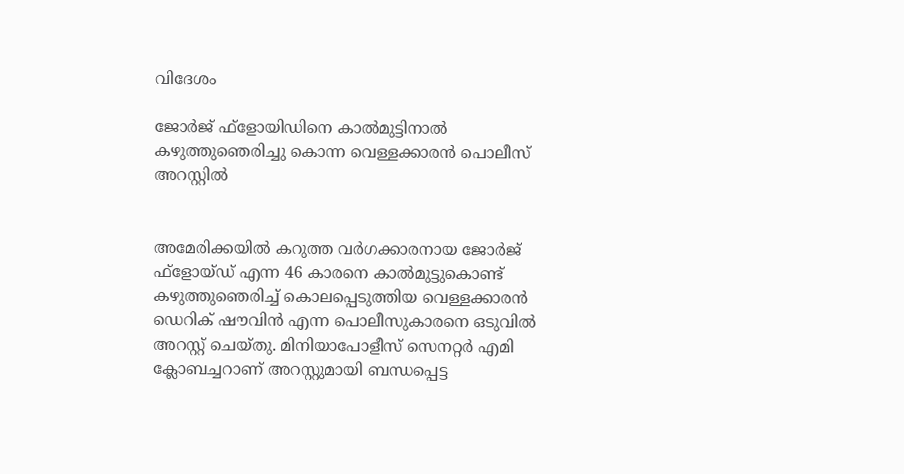വിദേശം

ജോര്‍ജ് ഫ്ളോയിഡിനെ കാല്‍മുട്ടിനാല്‍ കഴുത്തുഞെരിച്ചു കൊന്ന വെള്ളക്കാരന്‍ പൊലീസ് അറസ്റ്റില്‍


അമേരിക്കയില്‍ കറുത്ത വര്‍ഗക്കാരനായ ജോര്‍ജ് ഫ്ളോയ്ഡ് എന്ന 46 കാരനെ കാല്‍മുട്ടുകൊണ്ട് കഴുത്തുഞെരിച്ച് കൊലപ്പെടുത്തിയ വെള്ളക്കാരന്‍ ഡെറിക് ഷൗവിന്‍ എന്ന പൊലീസുകാരനെ ഒടുവില്‍ അറസ്റ്റ് ചെയ്തു. മിനിയാപോളീസ് സെനറ്റര്‍ എമി ക്ലോബച്ചറാണ് അറസ്റ്റുമായി ബന്ധപ്പെട്ട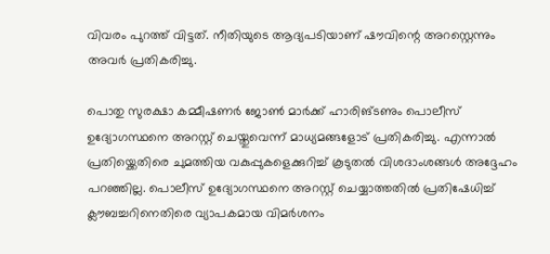വിവരം പുറത്ത് വിട്ടത്. നീതിയുടെ ആദ്യപടിയാണ് ഷൗവിന്റെ അറസ്റ്റെന്നും അവര്‍ പ്രതികരിച്ചു.

പൊതു സുരക്ഷാ കമ്മീഷണര്‍ ജോണ്‍ മാര്‍ക്ക് ഹാരിങ്ടണും പൊലീസ് ഉദ്യോഗസ്ഥനെ അറസ്റ്റ് ചെയ്തുവെന്ന് മാധ്യമങ്ങളോട് പ്രതികരിച്ചു. എന്നാല്‍ പ്രതിയ്ക്കെതിരെ ചുമത്തിയ വകുപ്പുകളെക്കുറിച്ച് കൂടുതല്‍ വിശദാംശങ്ങള്‍ അദ്ദേഹം പറഞ്ഞില്ല. പൊലീസ് ഉദ്യോഗസ്ഥനെ അറസ്റ്റ് ചെയ്യാത്തതില്‍ പ്രതിഷേധിച്ച് ക്ലൗബച്ചറിനെതിരെ വ്യാപകമായ വിമര്‍ശനം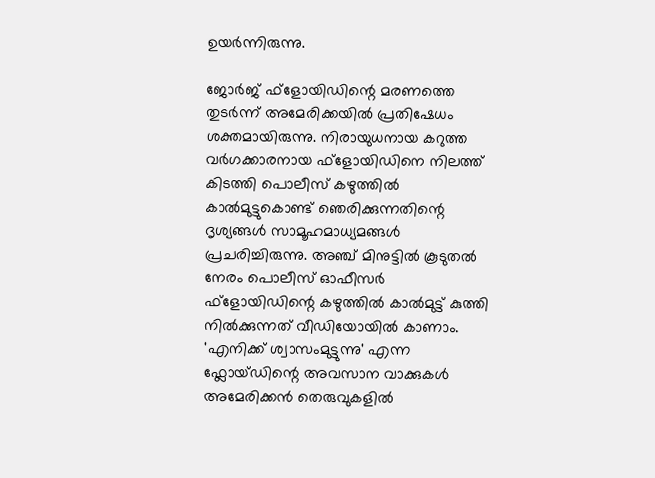ഉയര്‍ന്നിരുന്നു.

ജോര്‍ജ് ഫ്ളോയിഡിന്റെ മരണത്തെ തുടര്‍ന്ന് അമേരിക്കയില്‍ പ്രതിഷേധം ശക്തമായിരുന്നു. നിരായുധനായ കറുത്ത വര്‍ഗക്കാരനായ ഫ്‌ളോയിഡിനെ നിലത്ത് കിടത്തി പൊലീസ് കഴുത്തില്‍ കാല്‍മുട്ടുകൊണ്ട് ഞെരിക്കുന്നതിന്റെ ദൃശ്യങ്ങള്‍ സാമൂഹമാധ്യമങ്ങള്‍ പ്രചരിച്ചിരുന്നു. അഞ്ച് മിനുട്ടില്‍ കൂടുതല്‍ നേരം പൊലീസ് ഓഫീസര്‍ ഫ്‌ളോയിഡിന്റെ കഴുത്തില്‍ കാല്‍മുട്ട് കുത്തി നില്‍ക്കുന്നത് വീഡിയോയില്‍ കാണാം. 'എനിക്ക് ശ്വാസംമുട്ടുന്നു' എന്ന ഫ്ലോയ്ഡിന്റെ അവസാന വാക്കുകള്‍ അമേരിക്കന്‍ തെരുവുകളില്‍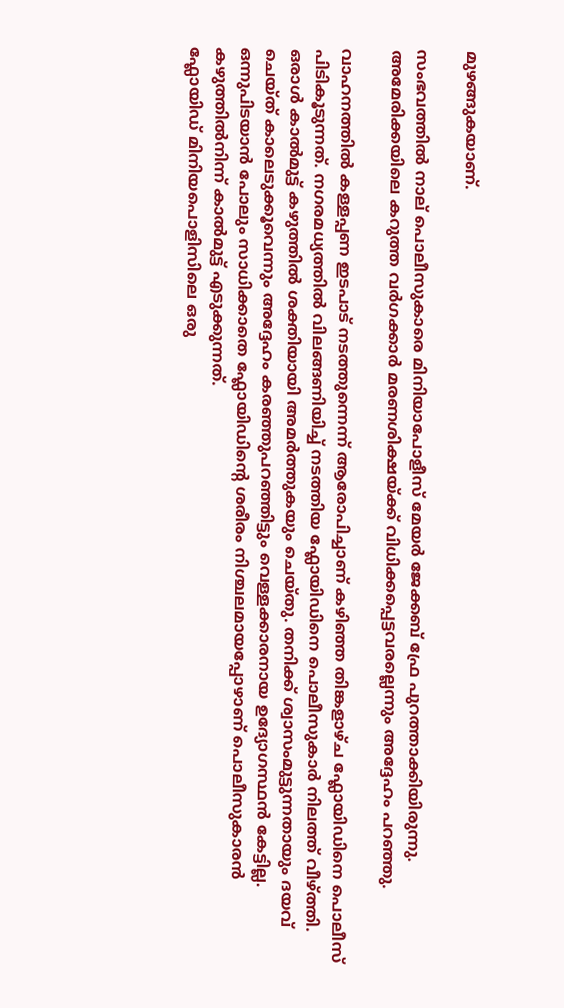മുഴങ്ങുകയാണ്.

സംഭവത്തില്‍ നാല് പൊലീസുകാരെ മിനിയാപോളീസ് മേയര്‍ ജേക്കബ് ഫ്രേ പുറത്താക്കിയിരുന്നു. അമേരിക്കയിലെ കറുത്ത വര്‍ഗക്കാര്‍ മരണശിക്ഷയ്ക്ക് വിധിക്കപ്പെട്ടവരല്ലെന്നും അദ്ദേഹം പറഞ്ഞു.

വാഹനത്തില്‍ കള്ളപ്പണ ഇടപാട് നടത്തുന്നെന്ന് ആരോപിച്ചാണ് കഴിഞ്ഞ തിങ്കളാഴ്ച ഫ്ലോയിഡിനെ പൊലീസ് പിടികൂടുന്നത്. നഗരമധ്യത്തില്‍ വിലങ്ങണിയിച്ച് നടത്തിയ ഫ്ലോയിഡിനെ പൊലീസുകാര്‍ നിലത്ത് വീഴ്ത്തി. ഒരാള്‍ കാല്‍മുട്ട് കഴുത്തില്‍ ശക്തിയായി അമര്‍ത്തുകയും ചെയ്തു. തനിക്ക് ശ്വാസംമുട്ടുന്നതായും ദയവ് ചെയ്ത് കാലെടുക്കൂവെന്നും അദ്ദേഹം കരഞ്ഞുപറഞ്ഞിട്ടും വെള്ളക്കാരനായ ഉദ്യോഗസ്ഥന്‍ കേട്ടില്ല. ഒന്നുപിടയാന്‍ പോലും സാധിക്കാതെ ഫ്ലോയിഡിന്റെ ശരീരം നിശ്ചലമായപ്പോഴാണ് പൊലീസുകാരന്‍ കഴുത്തില്‍നിന്ന് കാല്‍മുട്ട് എടുക്കുന്നത്.
ഫ്ലോയിഡ് മിനിയപൊളിസിലെ ഒരു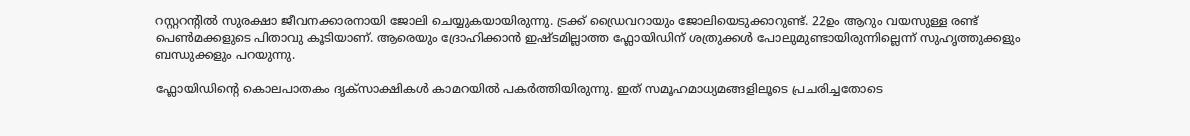റസ്റ്ററന്റില്‍ സുരക്ഷാ ജീവനക്കാരനായി ജോലി ചെയ്യുകയായിരുന്നു. ട്രക്ക് ഡ്രൈവറായും ജോലിയെടുക്കാറുണ്ട്. 22ഉം ആറും വയസുള്ള രണ്ട് പെണ്‍മക്കളുടെ പിതാവു കൂടിയാണ്. ആരെയും ദ്രോഹിക്കാന്‍ ഇഷ്ടമില്ലാത്ത ഫ്ലോയിഡിന് ശത്രുക്കള്‍ പോലുമുണ്ടായിരുന്നില്ലെന്ന് സുഹൃത്തുക്കളും ബന്ധുക്കളും പറയുന്നു.

ഫ്ലോയിഡിന്റെ കൊലപാതകം ദൃക്സാക്ഷികള്‍ കാമറയില്‍ പകര്‍ത്തിയിരുന്നു. ഇത് സമൂഹമാധ്യമങ്ങളിലൂടെ പ്രചരിച്ചതോടെ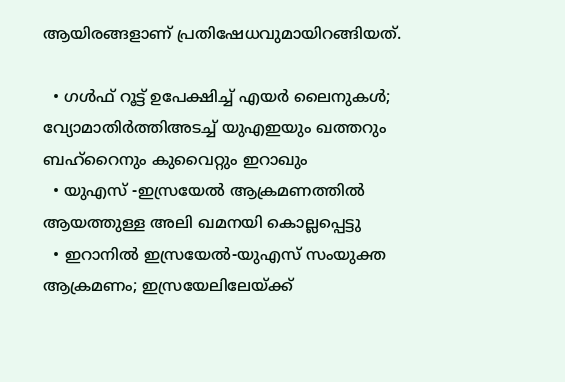ആയിരങ്ങളാണ് പ്രതിഷേധവുമായിറങ്ങിയത്.

  • ഗള്‍ഫ് റൂട്ട് ഉപേക്ഷിച്ച് എയര്‍ ലൈനുകള്‍; വ്യോമാതിര്‍ത്തിഅടച്ച് യുഎഇയും ഖത്തറും ബഹ്റൈനും കുവൈറ്റും ഇറാഖും
  • യുഎസ് -ഇസ്രയേല്‍ ആക്രമണത്തില്‍ ആയത്തുള്ള അലി ഖമനയി കൊല്ലപ്പെട്ടു
  • ഇറാനില്‍ ഇസ്രയേല്‍-യുഎസ് സംയുക്ത ആക്രമണം; ഇസ്രയേലിലേയ്ക്ക്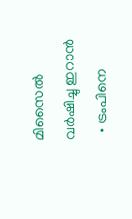മിസൈല്‍ വര്‍ഷിച്ചു ഇറാന്‍
  • ട്രംപിനെ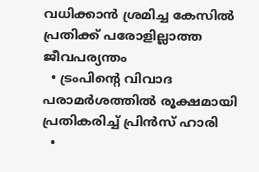വധിക്കാന്‍ ശ്രമിച്ച കേസില്‍ പ്രതിക്ക് പരോളില്ലാത്ത ജീവപര്യന്തം
  • ട്രംപിന്റെ വിവാദ പരാമര്‍ശത്തില്‍ രൂക്ഷമായി പ്രതികരിച്ച് പ്രിന്‍സ് ഹാരി
  •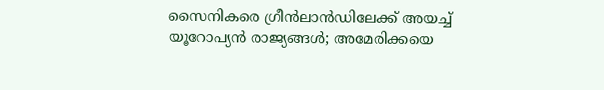സൈനികരെ ഗ്രീന്‍ലാന്‍ഡിലേക്ക് അയച്ച് യൂറോപ്യന്‍ രാജ്യങ്ങള്‍; അമേരിക്കയെ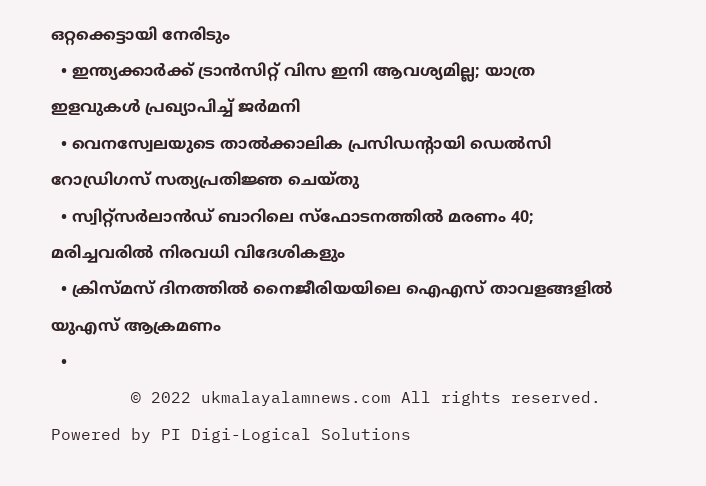ഒറ്റക്കെട്ടായി നേരിടും
  • ഇന്ത്യക്കാര്‍ക്ക് ട്രാന്‍സിറ്റ് വിസ ഇനി ആവശ്യമില്ല; യാത്ര ഇളവുകള്‍ പ്രഖ്യാപിച്ച് ജര്‍മനി
  • വെനസ്വേലയുടെ താല്‍ക്കാലിക പ്രസിഡന്റായി ഡെല്‍സി റോഡ്രിഗസ് സത്യപ്രതിജ്ഞ ചെയ്തു
  • സ്വിറ്റ്‌സര്‍ലാന്‍ഡ് ബാറിലെ സ്‌ഫോടനത്തില്‍ മരണം 40; മരിച്ചവരില്‍ നിരവധി വിദേശികളും
  • ക്രിസ്മസ് ദിനത്തില്‍ നൈജീരിയയിലെ ഐഎസ് താവളങ്ങളില്‍ യുഎസ് ആക്രമണം
  •
        © 2022 ukmalayalamnews.com All rights reserved. Powered by PI Digi-Logical Solutions